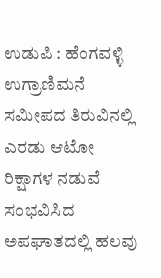ಉಡುಪಿ : ಹೆಂಗವಳ್ಳಿ ಉಗ್ರಾಣಿಮನೆ ಸಮೀಪದ ತಿರುವಿನಲ್ಲಿ ಎರಡು ಆಟೋ ರಿಕ್ಷಾಗಳ ನಡುವೆ ಸಂಭವಿಸಿದ ಅಪಘಾತದಲ್ಲಿ ಹಲವು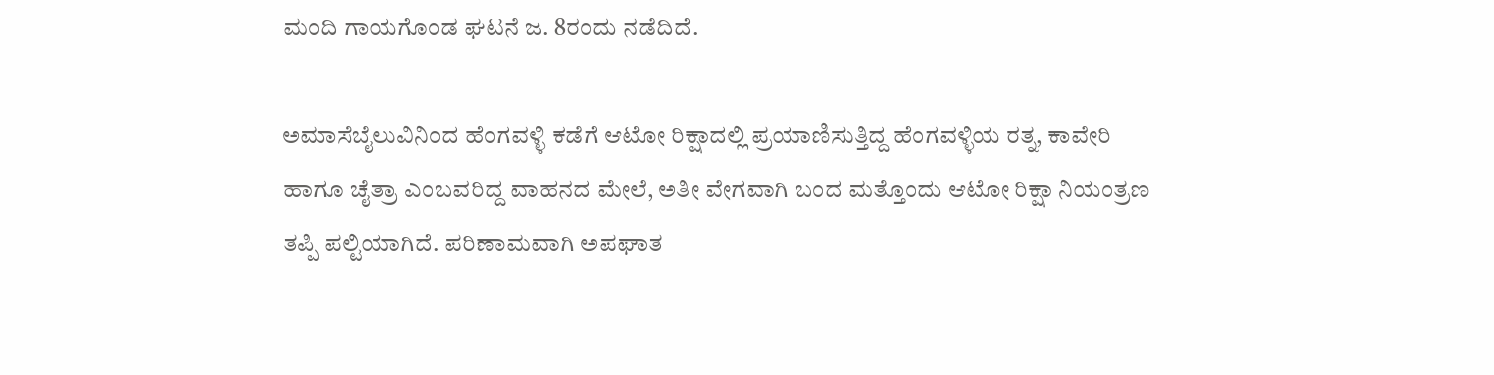ಮಂದಿ ಗಾಯಗೊಂಡ ಘಟನೆ ಜ. 8ರಂದು ನಡೆದಿದೆ.

ಅಮಾಸೆಬೈಲುವಿನಿಂದ ಹೆಂಗವಳ್ಳಿ ಕಡೆಗೆ ಆಟೋ ರಿಕ್ಷಾದಲ್ಲಿ ಪ್ರಯಾಣಿಸುತ್ತಿದ್ದ ಹೆಂಗವಳ್ಳಿಯ ರತ್ನ, ಕಾವೇರಿ ಹಾಗೂ ಚೈತ್ರಾ ಎಂಬವರಿದ್ದ ವಾಹನದ ಮೇಲೆ, ಅತೀ ವೇಗವಾಗಿ ಬಂದ ಮತ್ತೊಂದು ಆಟೋ ರಿಕ್ಷಾ ನಿಯಂತ್ರಣ ತಪ್ಪಿ ಪಲ್ಟಿಯಾಗಿದೆ. ಪರಿಣಾಮವಾಗಿ ಅಪಘಾತ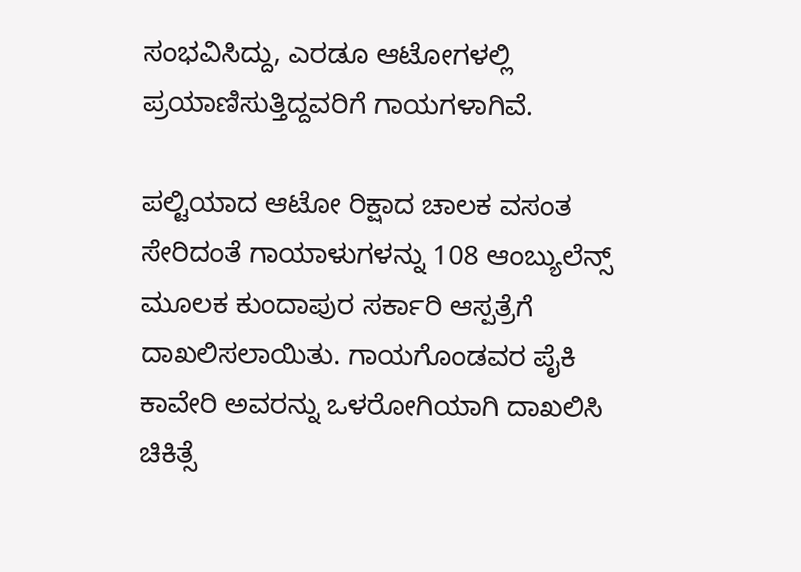ಸಂಭವಿಸಿದ್ದು, ಎರಡೂ ಆಟೋಗಳಲ್ಲಿ ಪ್ರಯಾಣಿಸುತ್ತಿದ್ದವರಿಗೆ ಗಾಯಗಳಾಗಿವೆ.

ಪಲ್ಟಿಯಾದ ಆಟೋ ರಿಕ್ಷಾದ ಚಾಲಕ ವಸಂತ ಸೇರಿದಂತೆ ಗಾಯಾಳುಗಳನ್ನು 108 ಆಂಬ್ಯುಲೆನ್ಸ್ ಮೂಲಕ ಕುಂದಾಪುರ ಸರ್ಕಾರಿ ಆಸ್ಪತ್ರೆಗೆ ದಾಖಲಿಸಲಾಯಿತು. ಗಾಯಗೊಂಡವರ ಪೈಕಿ ಕಾವೇರಿ ಅವರನ್ನು ಒಳರೋಗಿಯಾಗಿ ದಾಖಲಿಸಿ ಚಿಕಿತ್ಸೆ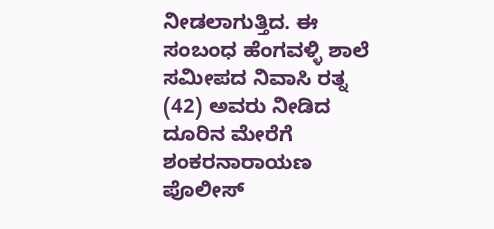ನೀಡಲಾಗುತ್ತಿದ. ಈ ಸಂಬಂಧ ಹೆಂಗವಳ್ಳಿ ಶಾಲೆ ಸಮೀಪದ ನಿವಾಸಿ ರತ್ನ (42) ಅವರು ನೀಡಿದ ದೂರಿನ ಮೇರೆಗೆ ಶಂಕರನಾರಾಯಣ ಪೊಲೀಸ್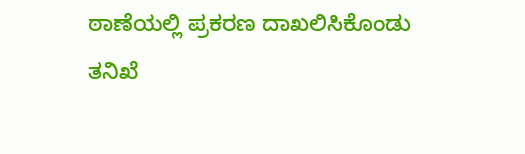ಠಾಣೆಯಲ್ಲಿ ಪ್ರಕರಣ ದಾಖಲಿಸಿಕೊಂಡು ತನಿಖೆ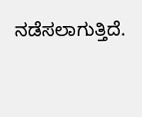ನಡೆಸಲಾಗುತ್ತಿದೆ.